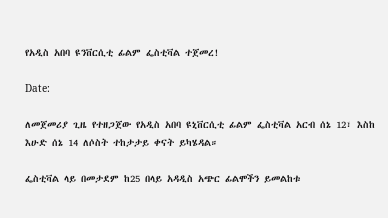የአዲስ አበባ ዩንቨርሲቲ ፊልም ፌስቲቫል ተጀመረ!

Date:

ለመጀመሪያ ጊዜ የተዘጋጀው የአዲስ አበባ ዩኒቨርሲቲ ፊልም ፌስቲቫል አርብ ሰኔ 12፣ እስከ እሁድ ሰኔ 14 ለሶስት ተከታታይ ቀናት ይካሄዳል።

ፌስቲቫል ላይ በመታደም ከ25 በላይ አዳዲስ አጭር ፊልሞችን ይመልከቱ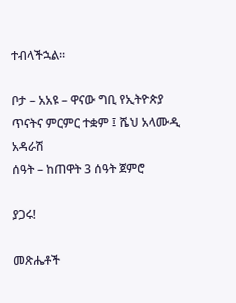ተብላችኋል።

ቦታ – አአዩ – ዋናው ግቢ የኢትዮጵያ ጥናትና ምርምር ተቋም ፤ ሼህ አላሙዲ አዳራሽ
ሰዓት – ከጠዋት 3 ሰዓት ጀምሮ

ያጋሩ!

መጽሔቶች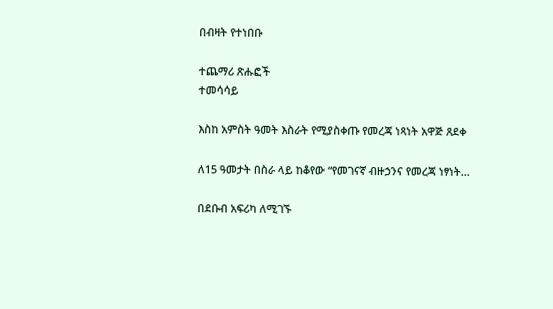በብዛት የተነበቡ

ተጨማሪ ጽሑፎች
ተመሳሳይ

እስከ አምስት ዓመት እስራት የሚያስቀጡ የመረጃ ነጻነት አዋጅ ጸደቀ

ለ15 ዓመታት በስራ ላይ ከቆየው “የመገናኛ ብዙኃንና የመረጃ ነፃነት...

በደቡብ አፍሪካ ለሚገኙ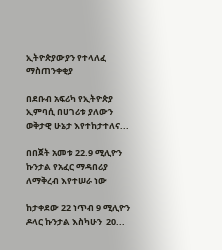ኢትዮጵያውያን የተላለፈ ማስጠንቀቂያ

በደቡብ አፍሪካ የኢትዮጵያ ኢምባሲ በሀገሪቱ ያለውን ወቅታዊ ሁኔታ እየተከታተለና...

በበጀት አመቱ 22.9 ሚሊዮን ኩንታል የአፈር ማዳበሪያ ለማቅረብ እየተሠራ ነው

ከታቀደው 22 ነጥብ 9 ሚሊዮን ዶላር ኩንታል እስካሁን  20...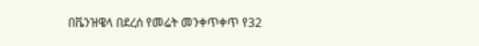በቬንዝዌላ በደረሰ የመሬት መንቀጥቀጥ የ32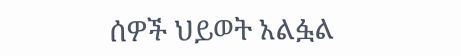ሰዎች ህይወት አልፏል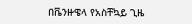በቬንዙዌላ የአስቸኳይ ጊዜ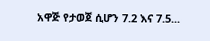አዋጅ የታወጀ ሲሆን 7.2 እና 7.5...